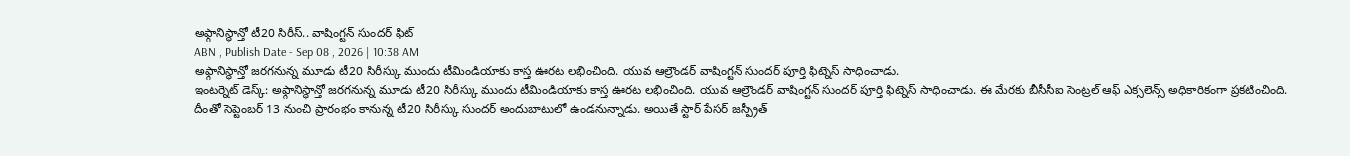అఫ్గానిస్థాన్తో టీ20 సిరీస్.. వాషింగ్టన్ సుందర్ ఫిట్
ABN , Publish Date - Sep 08 , 2026 | 10:38 AM
అఫ్గానిస్థాన్తో జరగనున్న మూడు టీ20 సిరీస్కు ముందు టీమిండియాకు కాస్త ఊరట లభించింది. యువ ఆల్రౌండర్ వాషింగ్టన్ సుందర్ పూర్తి ఫిట్నెస్ సాధించాడు.
ఇంటర్నెట్ డెస్క్: అఫ్గానిస్థాన్తో జరగనున్న మూడు టీ20 సిరీస్కు ముందు టీమిండియాకు కాస్త ఊరట లభించింది. యువ ఆల్రౌండర్ వాషింగ్టన్ సుందర్ పూర్తి ఫిట్నెస్ సాధించాడు. ఈ మేరకు బీసీసీఐ సెంట్రల్ ఆఫ్ ఎక్సలెన్స్ అధికారికంగా ప్రకటించింది. దీంతో సెప్టెంబర్ 13 నుంచి ప్రారంభం కానున్న టీ20 సిరీస్కు సుందర్ అందుబాటులో ఉండనున్నాడు. అయితే స్టార్ పేసర్ జస్ప్రీత్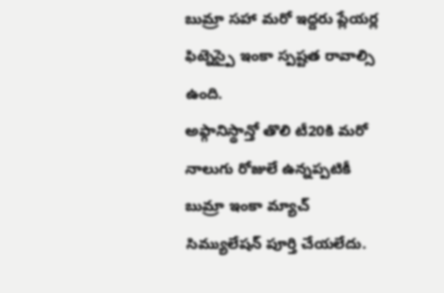బుమ్రా సహా మరో ఇద్దరు ప్లేయర్ల ఫిట్నెస్పై ఇంకా స్పష్టత రావాల్సి ఉంది.
అఫ్గానిస్థాన్తో తొలి టీ20కి మరో నాలుగు రోజులే ఉన్నప్పటికీ బుమ్రా ఇంకా మ్యాచ్ సిమ్యులేషన్ పూర్తి చేయలేదు.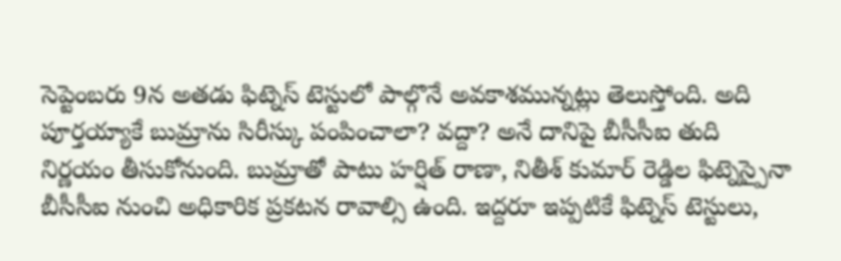సెప్టెంబరు 9న అతడు ఫిట్నెస్ టెస్టులో పాల్గొనే అవకాశమున్నట్లు తెలుస్తోంది. అది పూర్తయ్యాకే బుమ్రాను సిరీస్కు పంపించాలా? వద్దా? అనే దానిపై బీసీసీఐ తుది నిర్ణయం తీసుకోనుంది. బుమ్రాతో పాటు హర్షిత్ రాణా, నితీశ్ కుమార్ రెడ్డిల ఫిట్నెస్పైనా బీసీసీఐ నుంచి అధికారిక ప్రకటన రావాల్సి ఉంది. ఇద్దరూ ఇప్పటికే ఫిట్నెస్ టెస్టులు,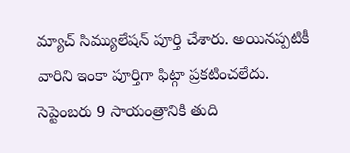మ్యాచ్ సిమ్యులేషన్ పూర్తి చేశారు. అయినప్పటికీ వారిని ఇంకా పూర్తిగా ఫిట్గా ప్రకటించలేదు. సెప్టెంబరు 9 సాయంత్రానికి తుది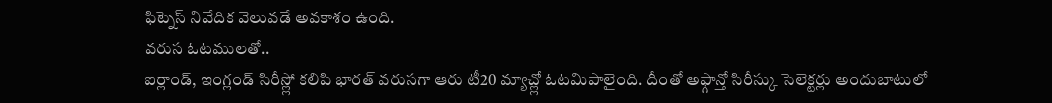ఫిట్నెస్ నివేదిక వెలువడే అవకాశం ఉంది.
వరుస ఓటములతో..
ఐర్లాండ్, ఇంగ్లండ్ సిరీస్ల్లో కలిపి భారత్ వరుసగా ఆరు టీ20 మ్యాచ్ల్లో ఓటమిపాలైంది. దీంతో అఫ్గాన్తో సిరీస్కు సెలెక్టర్లు అందుబాటులో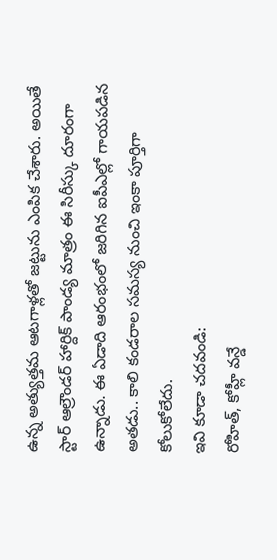ఉన్న అత్యుత్తమ ఆటగాళ్లతో జట్టును ఎంపిక చేశారు. అయితే స్టార్ ఆల్రౌండర్ హార్దిక్ పాండ్య మాత్రం ఈ సిరీస్కు దూరంగా ఉన్నాడు. ఈ ఏడాది ఆరంభంలో జరిగిన ఐపీఎల్లో గాయపడిన అతడు.. కాలి కండరాల సమస్య నుంచి ఇంకా పూర్తిగా కోలుకోలేదు.
ఇవి కూడా చదవండి:
రోహిత్, కోహ్లీ వన్డే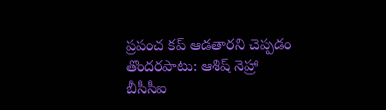ప్రపంచ కప్ ఆడతారని చెప్పడం తొందరపాటు: ఆశిష్ నెహ్రా
బీసీసీఐ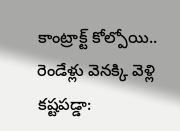కాంట్రాక్ట్ కోల్పోయి.. రెండేళ్లు వెనక్కి వెళ్లి కష్టపడ్డా: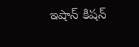ఇషాన్ కిషన్